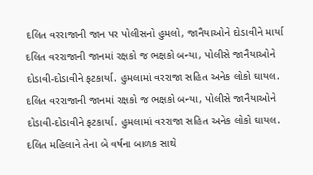દલિત વરરાજાની જાન પર પોલીસનો હુમલો, જાનૈયાઓને દોડાવીને માર્યા
દલિત વરરાજાની જાનમાં રક્ષકો જ ભક્ષકો બન્યા, પોલીસે જાનૈયાઓને દોડાવી-દોડાવીને ફટકાર્યા. હુમલામાં વરરાજા સહિત અનેક લોકો ઘાયલ.
દલિત વરરાજાની જાનમાં રક્ષકો જ ભક્ષકો બન્યા, પોલીસે જાનૈયાઓને દોડાવી-દોડાવીને ફટકાર્યા. હુમલામાં વરરાજા સહિત અનેક લોકો ઘાયલ.
દલિત મહિલાને તેના બે વર્ષના બાળક સાથે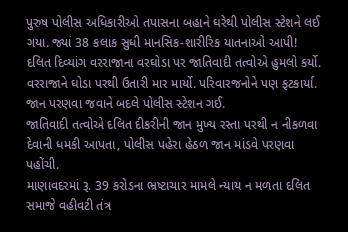પુરુષ પોલીસ અધિકારીઓ તપાસના બહાને ઘરેથી પોલીસ સ્ટેશને લઈ ગયા. જ્યાં 38 કલાક સુધી માનસિક-શારીરિક યાતનાઓ આપી!
દલિત દિવ્યાંગ વરરાજાના વરઘોડા પર જાતિવાદી તત્વોએ હુમલો કર્યો. વરરાજાને ઘોડા પરથી ઉતારી માર માર્યો. પરિવારજનોને પણ ફટકાર્યા. જાન પરણવા જવાને બદલે પોલીસ સ્ટેશન ગઈ.
જાતિવાદી તત્વોએ દલિત દીકરીની જાન મુખ્ય રસ્તા પરથી ન નીકળવા દેવાની ધમકી આપતા, પોલીસ પહેરા હેઠળ જાન માંડવે પરણવા પહોંચી.
માણાવદરમાં રૂ. 39 કરોડના ભ્રષ્ટાચાર મામલે ન્યાય ન મળતા દલિત સમાજે વહીવટી તંત્ર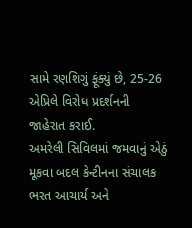સામે રણશિગું ફૂંક્યું છે, 25-26 એપ્રિલે વિરોધ પ્રદર્શનની જાહેરાત કરાઈ.
અમરેલી સિવિલમાં જમવાનું એઠું મૂકવા બદલ કેન્ટીનના સંચાલક ભરત આચાર્ય અને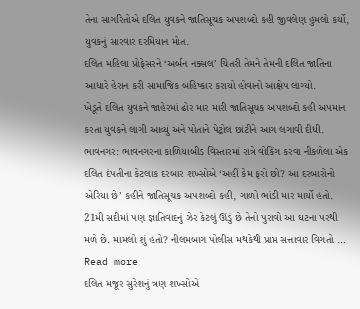તેના સાગરિતોએ દલિત યુવકને જાતિસૂચક અપશબ્દો કહી જીવલેણ હુમલો કર્યો, યુવકનું સારવાર દરમિયાન મોત.
દલિત મહિલા પ્રોફેસરને ‘અર્બન નક્સલ’ ચિતરી તેમને તેમની દલિત જાતિના આધારે હેરાન કરી સામાજિક બહિષ્કાર કરાયો હોવાનો આક્ષેપ લાગ્યો.
ખેડૂતે દલિત યુવકને જાહેરમાં ઢોર માર મારી જાતિસૂચક અપશબ્દો કહી અપમાન કરતા યુવકને લાગી આવ્યું અને પોતાને પેટ્રોલ છાંટીને આગ લગાવી દીધી.
ભાવનગર: ભાવનગરના કાળિયાબીડ વિસ્તારમાં રાત્રે વોકિંગ કરવા નીકળેલા એક દલિત દંપતીના કેટલાક દરબાર શખ્સોએ ‘અહીં કેમ ફરો છો? આ દરબારોનો એરિયા છે’ કહીને જાતિસૂચક અપશબ્દો કહી, ગાળો ભાંડી માર માર્યો હતો. 21મી સદીમાં પણ જ્ઞાતિવાદનું ઝેર કેટલું ઊંડું છે તેનો પુરાવો આ ઘટના પરથી મળે છે. મામલો શું હતો? નીલમબાગ પોલીસ મથકેથી પ્રાપ્ત સત્તાવાર વિગતો … Read more
દલિત મજૂર સુરેશનું ત્રણ શખ્સોએ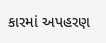કારમાં અપહરણ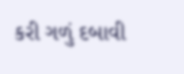કરી ગળું દબાવી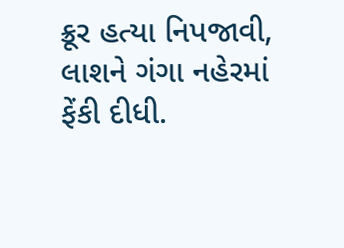ક્રૂર હત્યા નિપજાવી, લાશને ગંગા નહેરમાં ફેંકી દીધી.